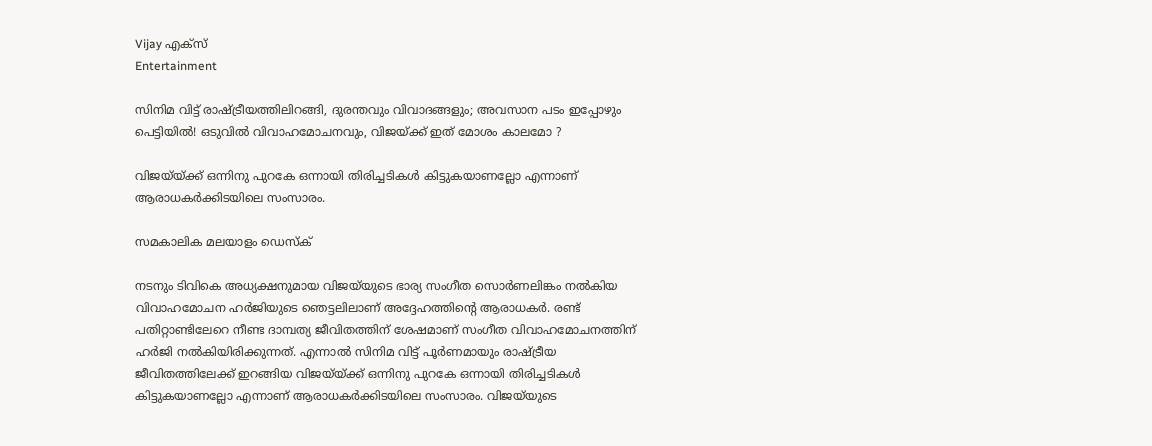Vijay എക്സ്
Entertainment

സിനിമ വിട്ട് രാഷ്ട്രീയത്തിലിറങ്ങി, ദുരന്തവും വിവാദങ്ങളും; അവസാന പടം ഇപ്പോഴും പെട്ടിയിൽ! ഒടുവിൽ വിവാഹമോചനവും, വിജയ്ക്ക് ഇത് മോശം കാലമോ ?

വിജയ്‌യ്ക്ക് ഒന്നിനു പുറകേ ഒന്നായി തിരിച്ചടികൾ കിട്ടുകയാണല്ലോ എന്നാണ് ആരാധകർക്കിടയിലെ സംസാരം.

സമകാലിക മലയാളം ഡെസ്ക്

നടനും ടിവികെ അധ്യക്ഷനുമായ വിജയ്‌യുടെ ഭാര്യ സംഗീത സൊർണലിങ്കം നൽകിയ വിവാഹമോചന ഹർജിയുടെ ഞെട്ടലിലാണ് അദ്ദേഹത്തിന്റെ ആരാധകർ. രണ്ട് പതിറ്റാണ്ടിലേറെ നീണ്ട ദാമ്പത്യ ജീവിതത്തിന് ശേഷമാണ് സംഗീത വിവാഹമോചനത്തിന് ഹർജി നൽകിയിരിക്കുന്നത്. എന്നാൽ സിനിമ വിട്ട് പൂർണമായും രാഷ്ട്രീയ ജീവിതത്തിലേക്ക് ഇറങ്ങിയ വിജയ്‌യ്ക്ക് ഒന്നിനു പുറകേ ഒന്നായി തിരിച്ചടികൾ കിട്ടുകയാണല്ലോ എന്നാണ് ആരാധകർക്കിടയിലെ സംസാരം. വിജയ്‍യുടെ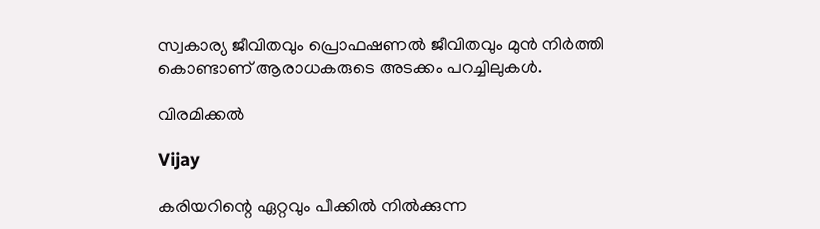സ്വകാര്യ ജീവിതവും പ്രൊഫഷണൽ ജീവിതവും മുൻ നിർത്തി കൊണ്ടാണ് ആരാധകരുടെ അടക്കം പറച്ചിലുകൾ.

വിരമിക്കൽ

Vijay

കരിയറിന്റെ ഏറ്റവും പീക്കിൽ നിൽക്കുന്ന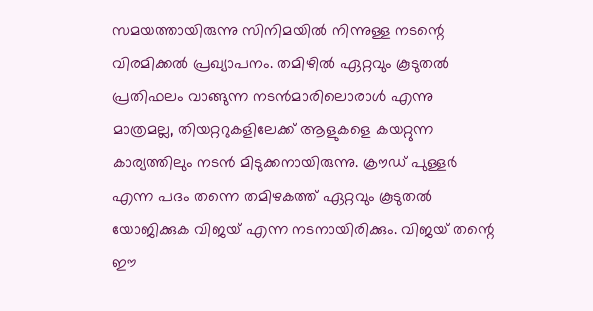സമയത്തായിരുന്നു സിനിമയിൽ നിന്നുള്ള നടന്റെ വിരമിക്കൽ പ്രഖ്യാപനം. തമിഴിൽ ഏറ്റവും കൂടുതൽ പ്രതിഫലം വാങ്ങുന്ന നടൻമാരിലൊരാൾ എന്നു മാത്രമല്ല, തിയറ്ററുകളിലേക്ക് ആളുകളെ കയറ്റുന്ന കാര്യത്തിലും നടൻ മിടുക്കനായിരുന്നു. ക്രൗഡ് പുള്ളർ എന്ന പദം തന്നെ തമിഴകത്ത് ഏറ്റവും കൂടുതൽ യോജിക്കുക വിജയ് എന്ന നടനായിരിക്കും. വിജയ് തന്റെ ഈ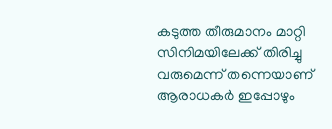കടുത്ത തീരുമാനം മാറ്റി സിനിമയിലേക്ക് തിരിച്ചു വരുമെന്ന് തന്നെയാണ് ആരാധകർ ഇപ്പോഴും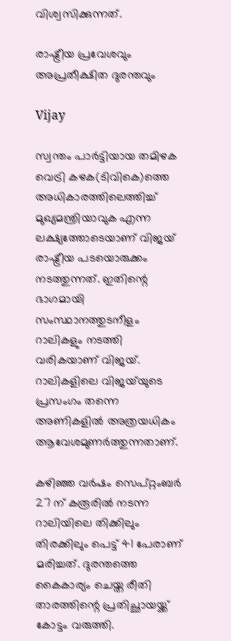വിശ്വസിക്കുന്നത്.

രാഷ്ട്രീയ പ്രവേശവും അപ്രതീക്ഷിത ദുരന്തവും

Vijay

സ്വന്തം പാർട്ടിയായ തമിഴക വെട്രി കഴക(ടിവികെ)ത്തെ അധികാരത്തിലെത്തിച്ച് മുഖ്യമന്ത്രിയാവുക എന്ന ലക്ഷ്യത്തോടെയാണ് വിജയ് രാഷ്ട്രീയ പടയൊരുക്കം നടത്തുന്നത്. ഇതിന്റെ ഭാഗമായി സംസ്ഥാനത്തുടനീളം റാലികളും നടത്തി വരികയാണ് വിജയ്. റാലികളിലെ വിജയ്‌യുടെ പ്രസംഗം തന്നെ അണികളിൽ അത്രയധികം ആവേശമുണർത്തുന്നതാണ്.

കഴിഞ്ഞ വർഷം സെപ്റ്റംബർ 27 ന് കരൂരിൽ നടന്ന റാലിയിലെ തിക്കിലും തിരക്കിലും പെട്ട് 41 പേരാണ് മരിച്ചത്. ദുരന്തത്തെ കൈകാര്യം ചെയ്ത രീതി താരത്തിന്റെ പ്രതിച്ഛായയ്ക്ക് കോട്ടം വരുത്തി.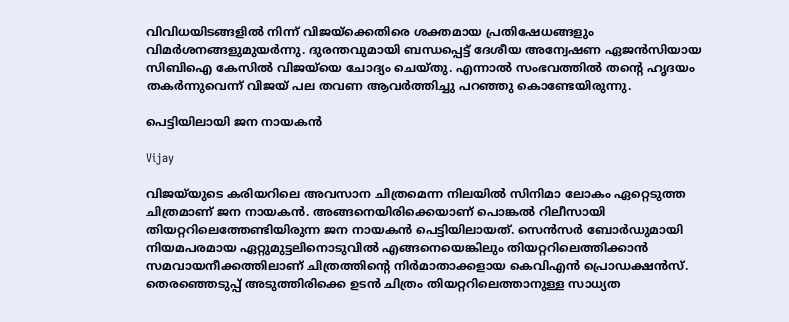വിവിധയിടങ്ങളിൽ നിന്ന് വിജയ്ക്കെതിരെ ശക്തമായ പ്രതിഷേധങ്ങളും വിമർശനങ്ങളുമുയർന്നു. ദുരന്തവുമായി ബന്ധപ്പെട്ട് ദേശീയ അന്വേഷണ ഏജൻസിയായ സിബിഐ കേസിൽ വിജയ്‌യെ ചോദ്യം ചെയ്തു. എന്നാൽ സംഭവത്തിൽ തന്റെ ഹൃദയം തകർന്നുവെന്ന് വിജയ് പല തവണ ആവർത്തിച്ചു പറഞ്ഞു കൊണ്ടേയിരുന്നു.

പെട്ടിയിലായി ജന നായകൻ

Vijay

വിജയ്‌യുടെ കരിയറിലെ അവസാന ചിത്രമെന്ന നിലയിൽ സിനിമാ ലോകം ഏറ്റെടുത്ത ചിത്രമാണ് ജന നായകൻ. അങ്ങനെയിരിക്കെയാണ് പൊങ്കൽ റിലീസായി തിയറ്ററിലെത്തേണ്ടിയിരുന്ന ജന നായകൻ പെട്ടിയിലായത്. സെൻസർ ബോർഡുമായി നിയമപരമായ ഏറ്റുമുട്ടലിനൊടുവിൽ എങ്ങനെയെങ്കിലും തിയറ്ററിലെത്തിക്കാൻ സമവായനീക്കത്തിലാണ് ചിത്രത്തിന്റെ നിർമാതാക്കളായ കെവിഎൻ പ്രൊഡക്ഷൻസ്. തെരഞ്ഞെടുപ്പ് അടുത്തിരിക്കെ ഉടൻ ചിത്രം തിയറ്ററിലെത്താനുള്ള സാധ്യത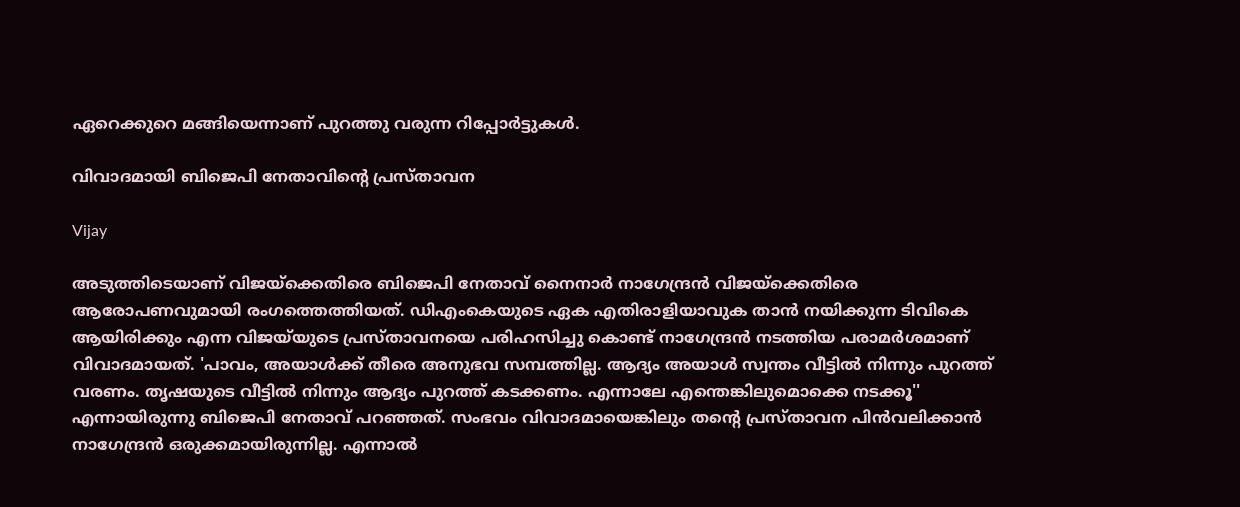ഏറെക്കുറെ മങ്ങിയെന്നാണ് പുറത്തു വരുന്ന റിപ്പോർട്ടുകൾ.

വിവാദമായി ബിജെപി നേതാവിന്റെ പ്രസ്താവന

Vijay

അടുത്തിടെയാണ് വിജയ്ക്കെതിരെ ബിജെപി നേതാവ് നൈനാര്‍ നാഗേന്ദ്രൻ വിജയ്ക്കെതിരെ ആരോപണവുമായി രംഗത്തെത്തിയത്. ഡിഎംകെയുടെ ഏക എതിരാളിയാവുക താന്‍ നയിക്കുന്ന ടിവികെ ആയിരിക്കും എന്ന വിജയ്‌യുടെ പ്രസ്താവനയെ പരിഹസിച്ചു കൊണ്ട് നാഗേന്ദ്രന്‍ നടത്തിയ പരാമര്‍ശമാണ് വിവാദമായത്. 'പാവം, അയാള്‍ക്ക് തീരെ അനുഭവ സമ്പത്തില്ല. ആദ്യം അയാള്‍ സ്വന്തം വീട്ടില്‍ നിന്നും പുറത്ത് വരണം. തൃഷയുടെ വീട്ടില്‍ നിന്നും ആദ്യം പുറത്ത് കടക്കണം. എന്നാലേ എന്തെങ്കിലുമൊക്കെ നടക്കൂ'' എന്നായിരുന്നു ബിജെപി നേതാവ് പറഞ്ഞത്. സംഭവം വിവാദമായെങ്കിലും തന്റെ പ്രസ്താവന പിന്‍വലിക്കാന്‍ നാഗേന്ദ്രന്‍ ഒരുക്കമായിരുന്നില്ല. എന്നാൽ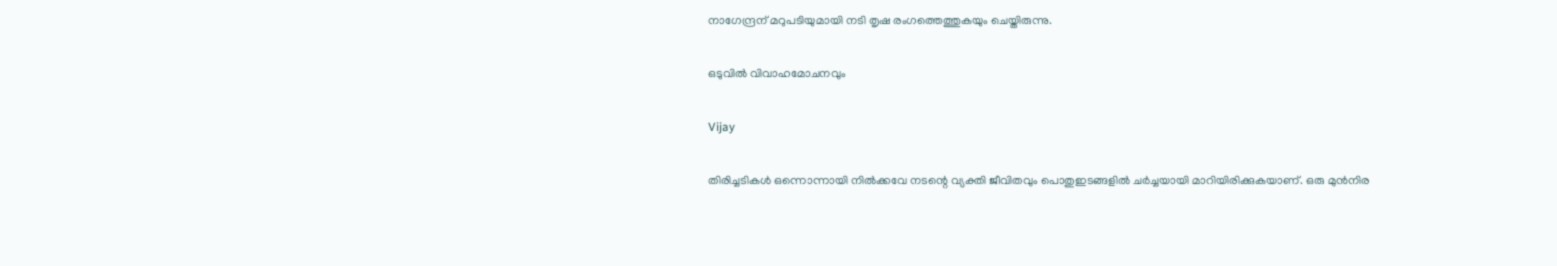നാഗേന്ദ്രന് മറുപടിയുമായി നടി തൃഷ രംഗത്തെത്തുകയും ചെയ്തിരുന്നു.

ഒടുവിൽ വിവാഹമോചനവും

Vijay

തിരിച്ചടികൾ ഒന്നൊന്നായി നിൽക്കവേ നടന്റെ വ്യക്തി ജീവിതവും പൊതുഇടങ്ങളിൽ ചർച്ചയായി മാറിയിരിക്കുകയാണ്. ഒരു മുൻനിര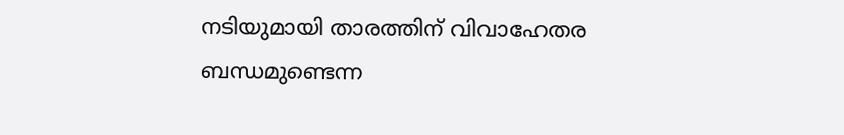നടിയുമായി താരത്തിന് വിവാഹേതര ബന്ധമുണ്ടെന്ന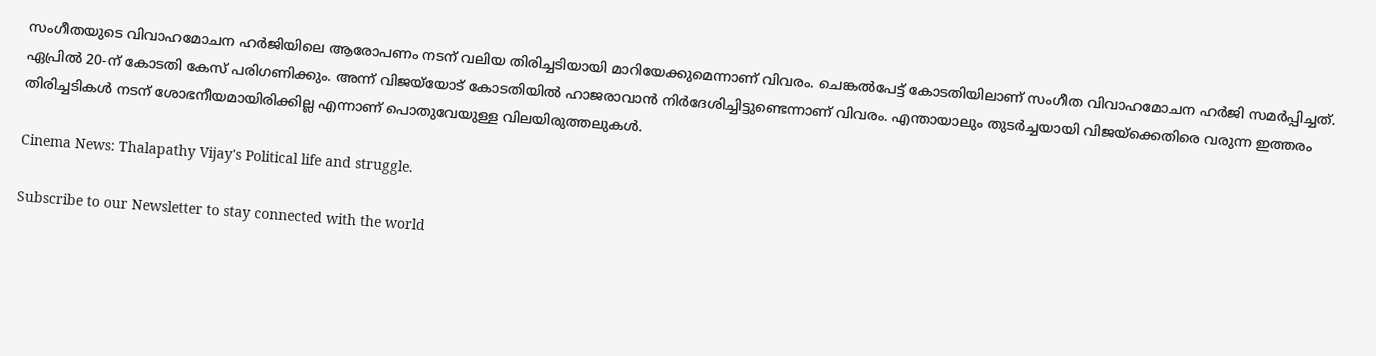സംഗീതയുടെ വിവാഹമോചന ഹർജിയിലെ ആരോപണം നടന് വലിയ തിരിച്ചടിയായി മാറിയേക്കുമെന്നാണ് വിവരം. ചെങ്കൽപേട്ട് കോടതിയിലാണ് സംഗീത വിവാഹമോചന ഹർജി സമർപ്പിച്ചത്. ഏപ്രിൽ 20-ന് കോടതി കേസ് പരിഗണിക്കും. അന്ന് വിജയ്‌യോട് കോടതിയിൽ ഹാജരാവാൻ നിർദേശിച്ചിട്ടുണ്ടെന്നാണ് വിവരം. എന്തായാലും തുടർച്ചയായി വിജയ്‌ക്കെതിരെ വരുന്ന ഇത്തരം തിരിച്ചടികൾ നടന് ശോഭനീയമായിരിക്കില്ല എന്നാണ് പൊതുവേയുള്ള വിലയിരുത്തലുകൾ.

Cinema News: Thalapathy Vijay's Political life and struggle.

Subscribe to our Newsletter to stay connected with the world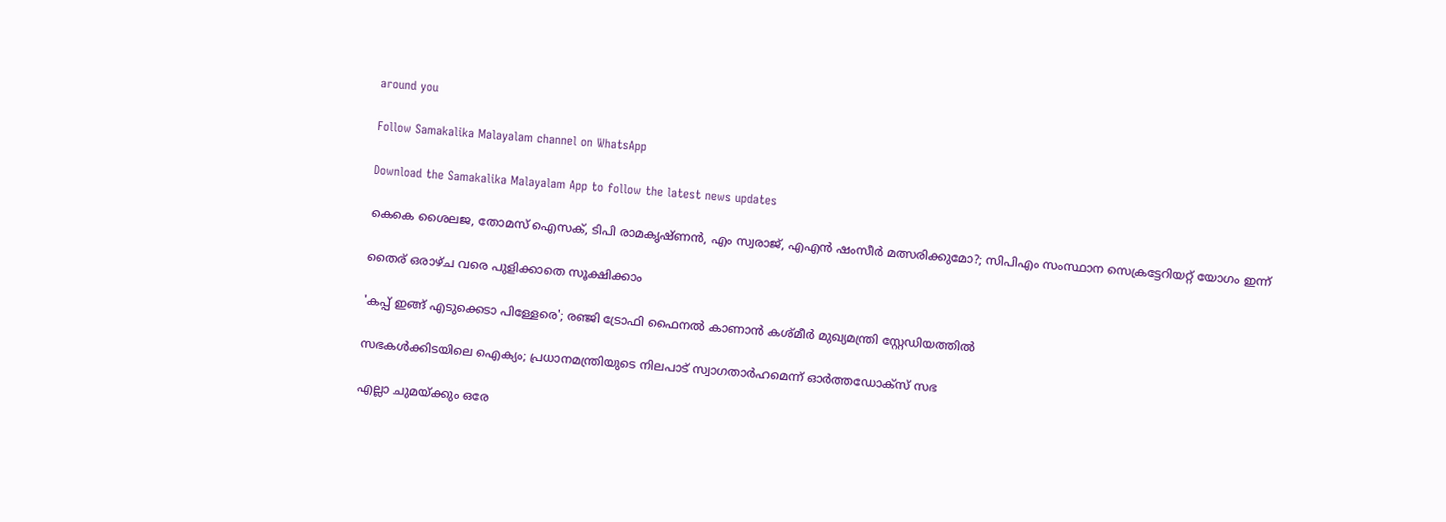around you

Follow Samakalika Malayalam channel on WhatsApp

Download the Samakalika Malayalam App to follow the latest news updates

കെകെ ശൈലജ, തോമസ് ഐസക്, ടിപി രാമകൃഷ്ണന്‍, എം സ്വരാജ്, എഎന്‍ ഷംസീര്‍ മത്സരിക്കുമോ?; സിപിഎം സംസ്ഥാന സെക്രട്ടേറിയറ്റ് യോഗം ഇന്ന്

തൈര് ഒരാഴ്ച വരെ പുളിക്കാതെ സൂക്ഷിക്കാം

'കപ്പ് ഇങ്ങ് എടുക്കെടാ പിള്ളേരെ'; രഞ്ജി ട്രോഫി ഫൈനൽ കാണാൻ കശ്മീർ മുഖ്യമന്ത്രി സ്റ്റേഡിയത്തിൽ

സഭകള്‍ക്കിടയിലെ ഐക്യം; പ്രധാനമന്ത്രിയുടെ നിലപാട് സ്വാഗതാര്‍ഹമെന്ന് ഓര്‍ത്തഡോക്‌സ് സഭ

എല്ലാ ചുമയ്ക്കും ഒരേ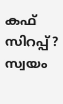കഫ് സിറപ്പ്? സ്വയം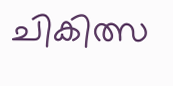ചികിത്സ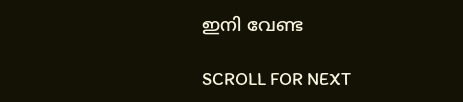ഇനി വേണ്ട

SCROLL FOR NEXT